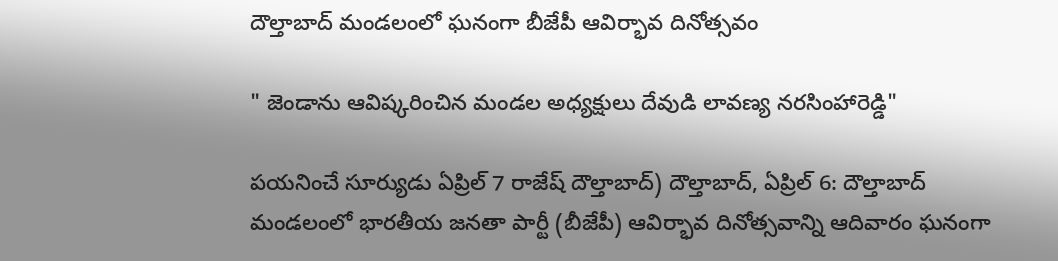దౌల్తాబాద్ మండలంలో ఘనంగా బీజేపీ ఆవిర్భావ దినోత్సవం

" జెండాను ఆవిష్కరించిన మండల అధ్యక్షులు దేవుడి లావణ్య నరసింహారెడ్డి"

పయనించే సూర్యుడు ఏప్రిల్ 7 రాజేష్ దౌల్తాబాద్) దౌల్తాబాద్, ఏప్రిల్ 6: దౌల్తాబాద్ మండలంలో భారతీయ జనతా పార్టీ (బీజేపీ) ఆవిర్భావ దినోత్సవాన్ని ఆదివారం ఘనంగా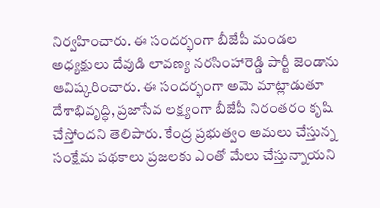నిర్వహించారు. ఈ సందర్భంగా బీజేపీ మండల అధ్యక్షులు దేవుడి లావణ్య నరసింహారెడ్డి పార్టీ జెండాను ఆవిష్కరించారు. ఈ సందర్భంగా అమె మాట్లాడుతూ దేశాభివృద్ధి, ప్రజాసేవ లక్ష్యంగా బీజేపీ నిరంతరం కృషి చేస్తోందని తెలిపారు. కేంద్ర ప్రభుత్వం అమలు చేస్తున్న సంక్షేమ పథకాలు ప్రజలకు ఎంతో మేలు చేస్తున్నాయని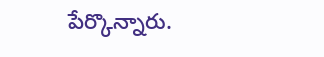పేర్కొన్నారు.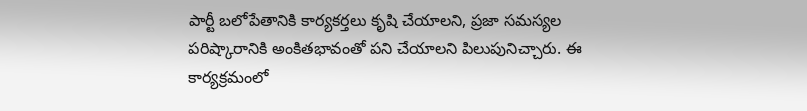పార్టీ బలోపేతానికి కార్యకర్తలు కృషి చేయాలని, ప్రజా సమస్యల పరిష్కారానికి అంకితభావంతో పని చేయాలని పిలుపునిచ్చారు. ఈ కార్యక్రమంలో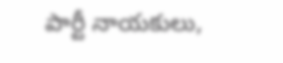పార్టీ నాయకులు,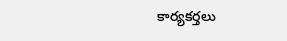కార్యకర్తలు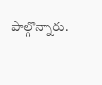పాల్గొన్నారు.